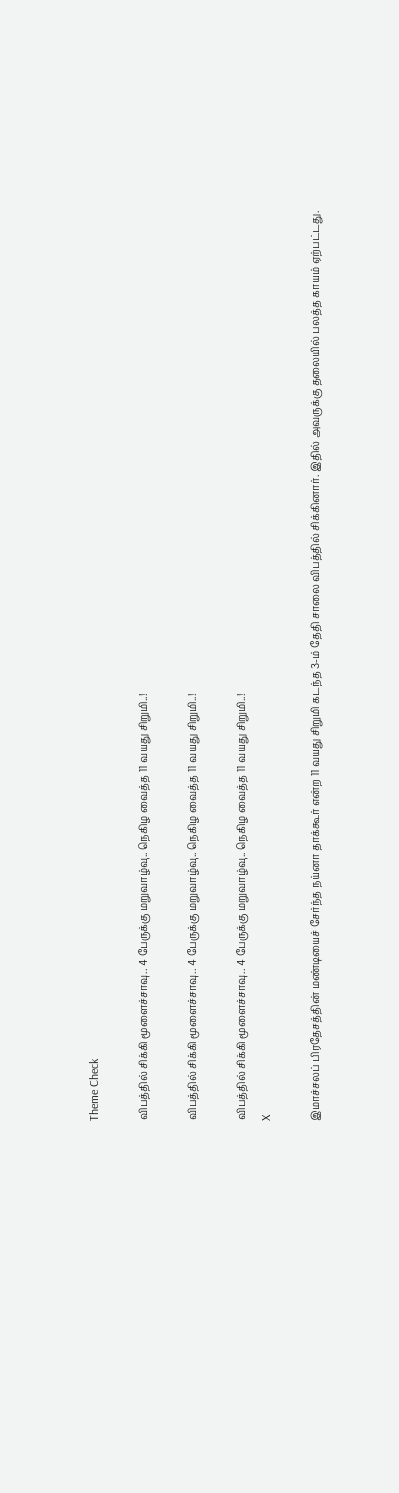Theme Check

விபத்தில் சிக்கி மூளைச்சாவு.. 4 பேருக்கு மறுவாழ்வு.. நெகிழ வைத்த 11 வயது சிறுமி..!

விபத்தில் சிக்கி மூளைச்சாவு.. 4 பேருக்கு மறுவாழ்வு.. நெகிழ வைத்த 11 வயது சிறுமி..!

விபத்தில் சிக்கி மூளைச்சாவு.. 4 பேருக்கு மறுவாழ்வு.. நெகிழ வைத்த 11 வயது சிறுமி..!
X

இமாச்சலப் பிரதேசத்தின் மண்டியைச் சேர்ந்த நய்னா தாக்கூர் என்ற 11 வயது சிறுமி கடந்த 3-ம் தேதி சாலை விபத்தில் சிக்கினார். இதில் அவருக்கு தலையில் பலத்த காயம் ஏற்பட்டது.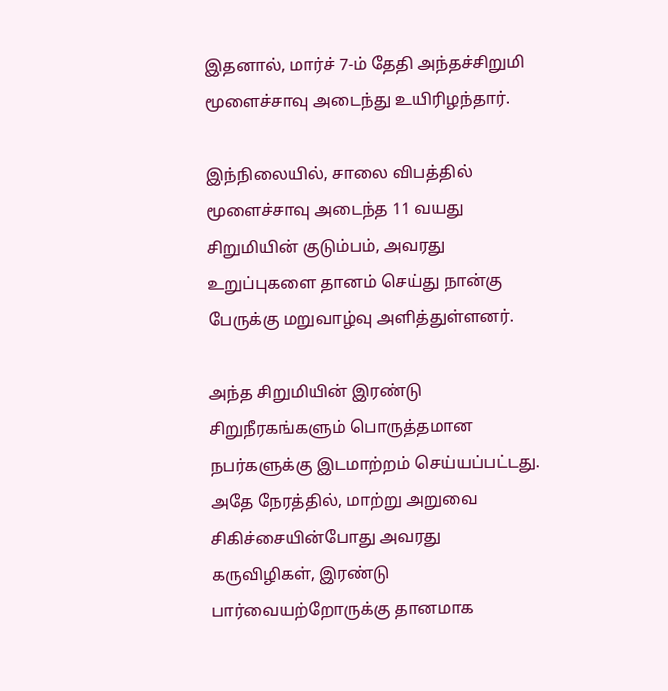இதனால், மார்ச் 7-ம் தேதி அந்தச்சிறுமி மூளைச்சாவு அடைந்து உயிரிழந்தார்.

இந்நிலையில், சாலை விபத்தில் மூளைச்சாவு அடைந்த 11 வயது சிறுமியின் குடும்பம், அவரது உறுப்புகளை தானம் செய்து நான்கு பேருக்கு மறுவாழ்வு அளித்துள்ளனர்.

அந்த சிறுமியின் இரண்டு சிறுநீரகங்களும் பொருத்தமான நபர்களுக்கு இடமாற்றம் செய்யப்பட்டது. அதே நேரத்தில், மாற்று அறுவை சிகிச்சையின்போது அவரது கருவிழிகள், இரண்டு பார்வையற்றோருக்கு தானமாக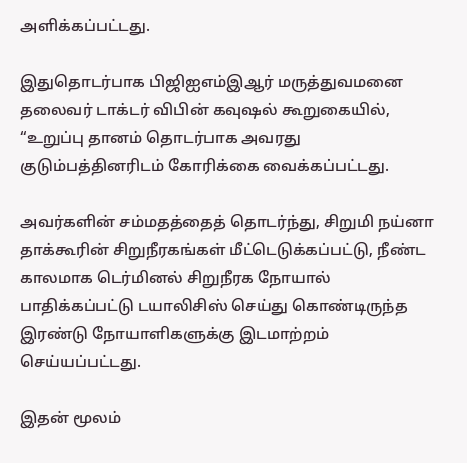அளிக்கப்பட்டது.

இதுதொடர்பாக பிஜிஐஎம்இஆர் மருத்துவமனை தலைவர் டாக்டர் விபின் கவுஷல் கூறுகையில், “உறுப்பு தானம் தொடர்பாக அவரது குடும்பத்தினரிடம் கோரிக்கை வைக்கப்பட்டது.

அவர்களின் சம்மதத்தைத் தொடர்ந்து, சிறுமி நய்னா தாக்கூரின் சிறுநீரகங்கள் மீட்டெடுக்கப்பட்டு, நீண்ட காலமாக டெர்மினல் சிறுநீரக நோயால் பாதிக்கப்பட்டு டயாலிசிஸ் செய்து கொண்டிருந்த இரண்டு நோயாளிகளுக்கு இடமாற்றம் செய்யப்பட்டது.

இதன் மூலம்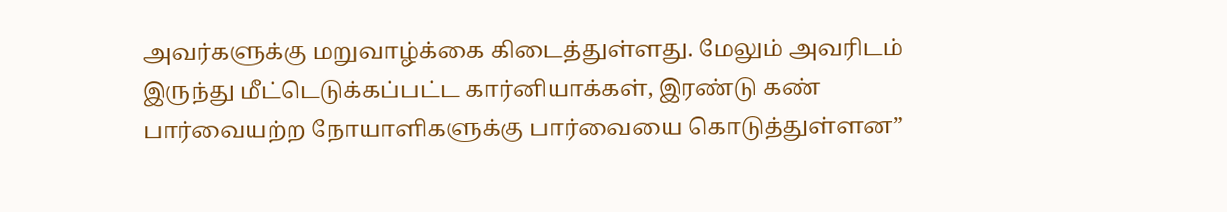அவர்களுக்கு மறுவாழ்க்கை கிடைத்துள்ளது. மேலும் அவரிடம் இருந்து மீட்டெடுக்கப்பட்ட கார்னியாக்கள், இரண்டு கண் பார்வையற்ற நோயாளிகளுக்கு பார்வையை கொடுத்துள்ளன”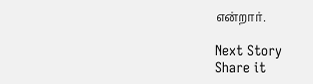என்றார்.

Next Story
Share it